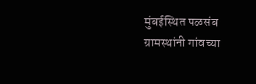मुंबईस्थित पळसंब ग्रामस्थांनी गांवच्या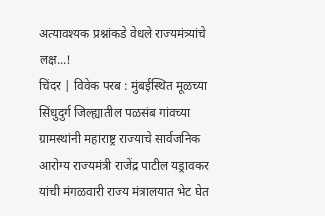अत्यावश्यक प्रश्नांकडे वेधले राज्यमंत्र्यांचे लक्ष...!
चिंदर | विवेक परब : मुंबईस्थित मूळच्या सिंधुदुर्ग जिल्ह्यातील पळसंब गांवच्या ग्रामस्थांनी महाराष्ट्र राज्याचे सार्वजनिक आरोग्य राज्यमंत्री राजेंद्र पाटील यड्रावकर यांची मंगळवारी राज्य मंत्रालयात भेट घेत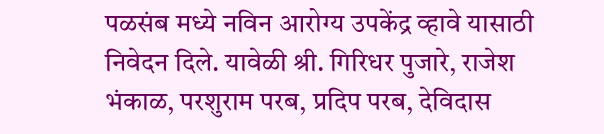पळसंब मध्ये नविन आरोग्य उपकेंद्र व्हावे यासाठी निवेदन दिले. यावेळी श्री. गिरिधर पुजारे, राजेश भंकाळ, परशुराम परब, प्रदिप परब, देविदास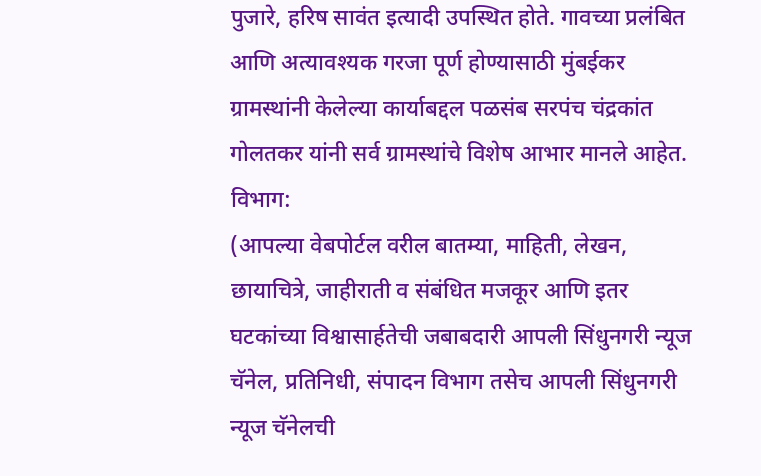पुजारे, हरिष सावंत इत्यादी उपस्थित होते. गावच्या प्रलंबित आणि अत्यावश्यक गरजा पूर्ण होण्यासाठी मुंबईकर ग्रामस्थांनी केलेल्या कार्याबद्दल पळसंब सरपंच चंद्रकांत गोलतकर यांनी सर्व ग्रामस्थांचे विशेष आभार मानले आहेत.
विभाग:
(आपल्या वेबपोर्टल वरील बातम्या, माहिती, लेखन, छायाचित्रे, जाहीराती व संबंधित मजकूर आणि इतर घटकांच्या विश्वासार्हतेची जबाबदारी आपली सिंधुनगरी न्यूज चॅनेल, प्रतिनिधी, संपादन विभाग तसेच आपली सिंधुनगरी न्यूज चॅनेलची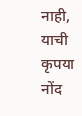नाही, याची कृपया नोंद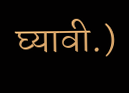घ्यावी.)